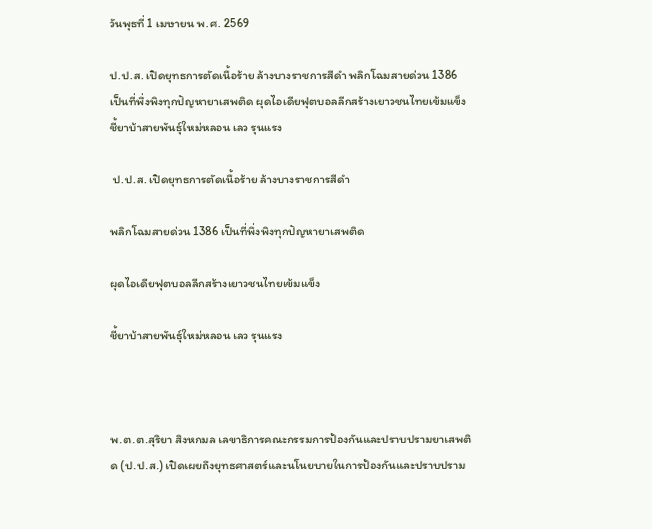วันพุธที่ 1 เมษายน พ.ศ. 2569

ป.ป.ส. เปิดยุทธการตัดเนื้อร้าย ล้างบางราชการสีดำ พลิกโฉมสายด่วน 1386 เป็นที่พึ่งพิงทุกปัญหายาเสพติด ผุดไอเดียฟุตบอลลีกสร้างเยาวชนไทยเข้มแข็ง ชี้ยาบ้าสายพันธุ์ใหม่หลอน เลว รุนแรง

 ป.ป.ส. เปิดยุทธการตัดเนื้อร้าย ล้างบางราชการสีดำ

พลิกโฉมสายด่วน 1386 เป็นที่พึ่งพิงทุกปัญหายาเสพติด

ผุดไอเดียฟุตบอลลีกสร้างเยาวชนไทยเข้มแข็ง

ชี้ยาบ้าสายพันธุ์ใหม่หลอน เลว รุนแรง



พ.ต.ต.สุริยา สิงหกมล เลขาธิการคณะกรรมการป้องกันและปราบปรามยาเสพติด (ป.ป.ส.) เปิดเผยถึงยุทธศาสตร์และนโนยบายในการป้องกันและปราบปราม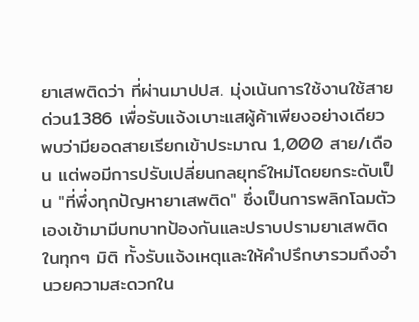ยาเสพติดว่า ที่ผ่านมาปปส. มุ่งเน้นการใช้งานใช้สายด่วน1386 เพื่อรับแจ้งเบาะแสผู้ค้าเพียงอย่างเดียว พบว่ามียอดสายเรียกเข้าประมาณ 1,000 สาย/เดือน แต่พอมีการปรับเปลี่ยนกลยุทธ์ใหม่โดยยกระดับเป็น "ที่พึ่งทุกปัญหายาเสพติด" ซึ่งเป็นการพลิกโฉมตัวเองเข้ามามีบทบาทป้องกันและปราบปรามยาเสพติดในทุกๆ มิติ ทั้งรับแจ้งเหตุและให้คำปรึกษารวมถึงอำนวยความสะดวกใน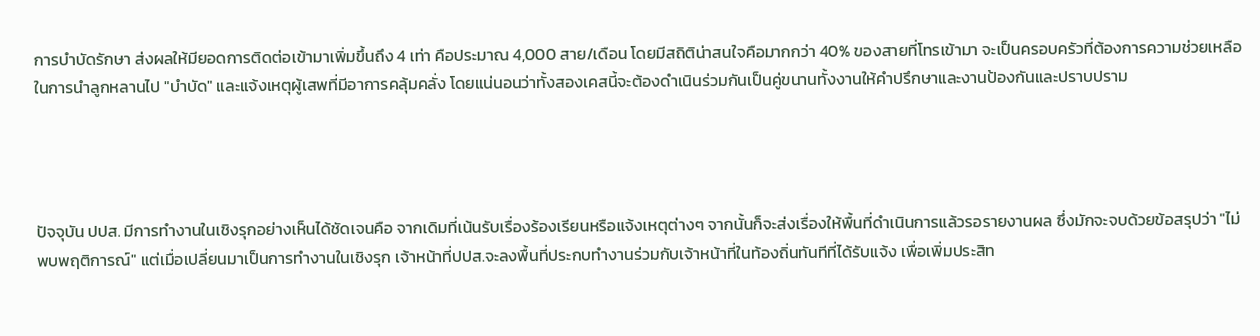การบำบัดรักษา ส่งผลให้มียอดการติดต่อเข้ามาเพิ่มขึ้นถึง 4 เท่า คือประมาณ 4,000 สาย/เดือน โดยมีสถิติน่าสนใจคือมากกว่า 40% ของสายที่โทรเข้ามา จะเป็นครอบครัวที่ต้องการความช่วยเหลือในการนำลูกหลานไป "บำบัด" และแจ้งเหตุผู้เสพที่มีอาการคลุ้มคลั่ง โดยแน่นอนว่าทั้งสองเคสนี้จะต้องดำเนินร่วมกันเป็นคู่ขนานทั้งงานให้คำปรึกษาและงานป้องกันและปราบปราม




ปัจจุบัน ปปส. มีการทำงานในเชิงรุกอย่างเห็นได้ชัดเจนคือ จากเดิมที่เน้นรับเรื่องร้องเรียนหรือแจ้งเหตุต่างๆ จากนั้นก็จะส่งเรื่องให้พื้นที่ดำเนินการแล้วรอรายงานผล ซึ่งมักจะจบด้วยข้อสรุปว่า "ไม่พบพฤติการณ์" แต่เมื่อเปลี่ยนมาเป็นการทำงานในเชิงรุก เจ้าหน้าที่ปปส.จะลงพื้นที่ประกบทำงานร่วมกับเจ้าหน้าที่ในท้องถิ่นทันทีที่ได้รับแจ้ง เพื่อเพิ่มประสิท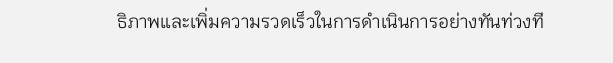ธิภาพและเพิ่มความรวดเร็วในการดำเนินการอย่างทันท่วงที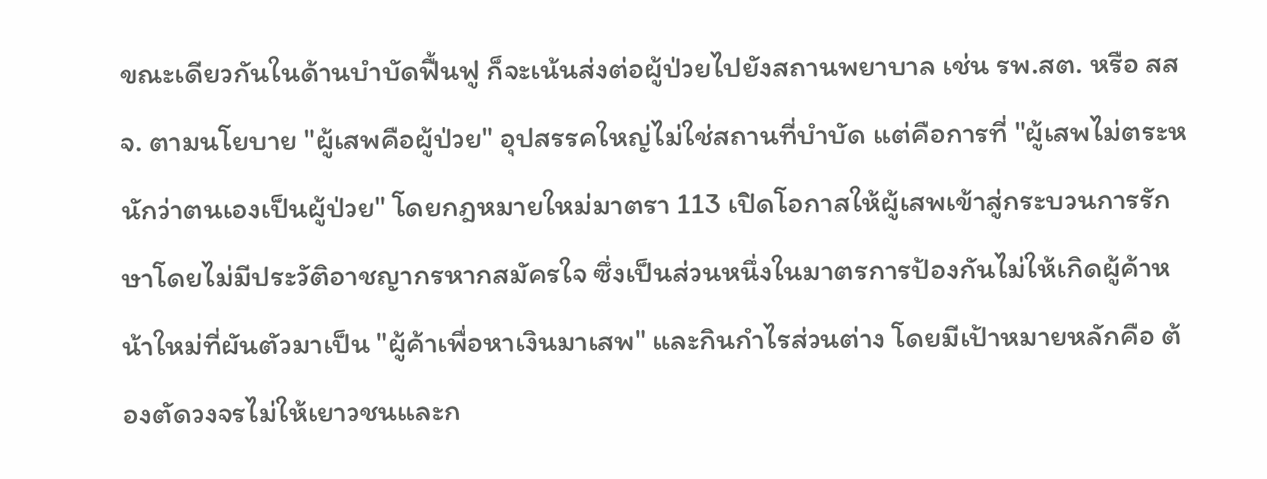ขณะเดียวกันในด้านบำบัดฟื้นฟู ก็จะเน้นส่งต่อผู้ป่วยไปยังสถานพยาบาล เช่น รพ.สต. หรือ สสจ. ตามนโยบาย "ผู้เสพคือผู้ป่วย" อุปสรรคใหญ่ไม่ใช่สถานที่บำบัด แต่คือการที่ "ผู้เสพไม่ตระหนักว่าตนเองเป็นผู้ป่วย" โดยกฎหมายใหม่มาตรา 113 เปิดโอกาสให้ผู้เสพเข้าสู่กระบวนการรักษาโดยไม่มีประวัติอาชญากรหากสมัครใจ ซึ่งเป็นส่วนหนึ่งในมาตรการป้องกันไม่ให้เกิดผู้ค้าหน้าใหม่ที่ผันตัวมาเป็น "ผู้ค้าเพื่อหาเงินมาเสพ" และกินกำไรส่วนต่าง โดยมีเป้าหมายหลักคือ ต้องตัดวงจรไม่ให้เยาวชนและก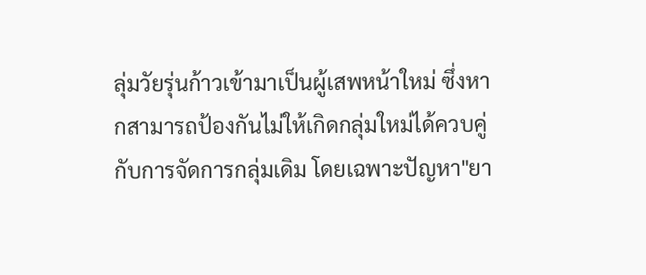ลุ่มวัยรุ่นก้าวเข้ามาเป็นผู้เสพหน้าใหม่ ซึ่งหากสามารถป้องกันไม่ให้เกิดกลุ่มใหม่ได้ควบคู่กับการจัดการกลุ่มเดิม โดยเฉพาะปัญหา"ยา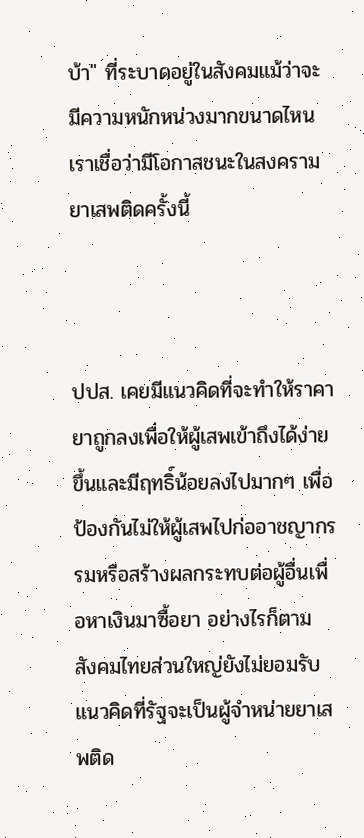บ้า" ที่ระบาดอยู่ในสังคมแม้ว่าจะมีความหนักหน่วงมากขนาดไหน เราเชื่อว่ามีโอกาสชนะในสงครามยาเสพติดครั้งนี้



ปปส. เคยมีแนวคิดที่จะทำให้ราคายาถูกลงเพื่อให้ผู้เสพเข้าถึงได้ง่ายขึ้นและมีฤทธิ์น้อยลงไปมากๆ เพื่อป้องกันไม่ให้ผู้เสพไปก่ออาชญากรรมหรือสร้างผลกระทบต่อผู้อื่นเพื่อหาเงินมาซื้อยา อย่างไรก็ตาม สังคมไทยส่วนใหญ่ยังไม่ยอมรับแนวคิดที่รัฐจะเป็นผู้จำหน่ายยาเสพติด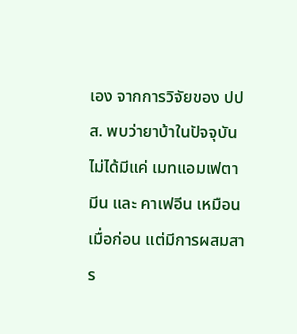เอง จากการวิจัยของ ปปส. พบว่ายาบ้าในปัจจุบันไม่ได้มีแค่ เมทแอมเฟตามีน และ คาเฟอีน เหมือนเมื่อก่อน แต่มีการผสมสาร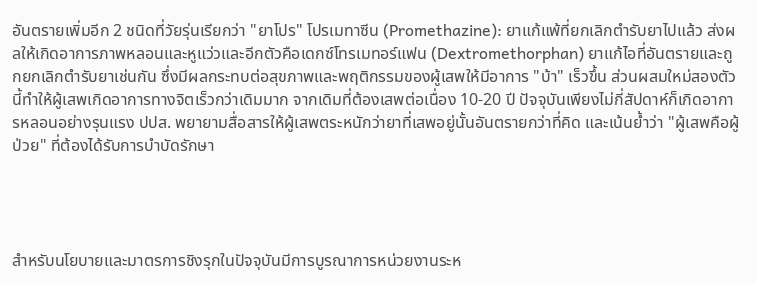อันตรายเพิ่มอีก 2 ชนิดที่วัยรุ่นเรียกว่า "ยาโปร" โปรเมทาซีน (Promethazine): ยาแก้แพ้ที่ยกเลิกตำรับยาไปแล้ว ส่งผลให้เกิดอาการภาพหลอนและหูแว่วและอีกตัวคือเดกซ์โทรเมทอร์แฟน (Dextromethorphan) ยาแก้ไอที่อันตรายและถูกยกเลิกตำรับยาเช่นกัน ซึ่งมีผลกระทบต่อสุขภาพและพฤติกรรมของผู้เสพให้มีอาการ "บ้า" เร็วขึ้น ส่วนผสมใหม่สองตัวนี้ทำให้ผู้เสพเกิดอาการทางจิตเร็วกว่าเดิมมาก จากเดิมที่ต้องเสพต่อเนื่อง 10-20 ปี ปัจจุบันเพียงไม่กี่สัปดาห์ก็เกิดอาการหลอนอย่างรุนแรง ปปส. พยายามสื่อสารให้ผู้เสพตระหนักว่ายาที่เสพอยู่นั้นอันตรายกว่าที่คิด และเน้นย้ำว่า "ผู้เสพคือผู้ป่วย" ที่ต้องได้รับการบำบัดรักษา




สำหรับนโยบายและมาตรการชิงรุกในปัจจุบันมีการบูรณาการหน่วยงานระห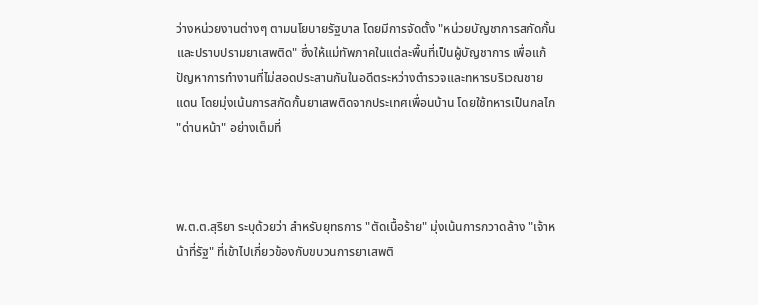ว่างหน่วยงานต่างๆ ตามนโยบายรัฐบาล โดยมีการจัดตั้ง "หน่วยบัญชาการสกัดกั้นและปราบปรามยาเสพติด" ซึ่งให้แม่ทัพภาคในแต่ละพื้นที่เป็นผู้บัญชาการ เพื่อแก้ปัญหาการทำงานที่ไม่สอดประสานกันในอดีตระหว่างตำรวจและทหารบริเวณชายแดน โดยมุ่งเน้นการสกัดกั้นยาเสพติดจากประเทศเพื่อนบ้าน โดยใช้ทหารเป็นกลไก "ด่านหน้า" อย่างเต็มที่



พ.ต.ต.สุริยา ระบุด้วยว่า สำหรับยุทธการ "ตัดเนื้อร้าย" มุ่งเน้นการกวาดล้าง "เจ้าหน้าที่รัฐ" ที่เข้าไปเกี่ยวข้องกับขบวนการยาเสพติ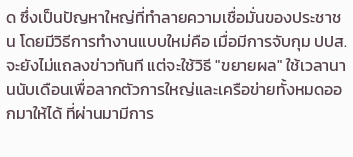ด ซึ่งเป็นปัญหาใหญ่ที่ทำลายความเชื่อมั่นของประชาชน โดยมีวิธีการทำงานแบบใหม่คือ เมื่อมีการจับกุม ปปส. จะยังไม่แถลงข่าวทันที แต่จะใช้วิธี "ขยายผล" ใช้เวลานานนับเดือนเพื่อลากตัวการใหญ่และเครือข่ายทั้งหมดออกมาให้ได้ ที่ผ่านมามีการ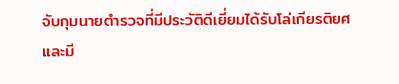จับกุมนายตำรวจที่มีประวัติดีเยี่ยมได้รับโล่เกียรติยศและมี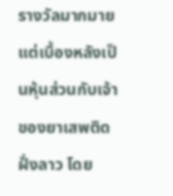รางวัลมากมาย แต่เบื้องหลังเป็นหุ้นส่วนกับเจ้าของยาเสพติดฝั่งลาว โดย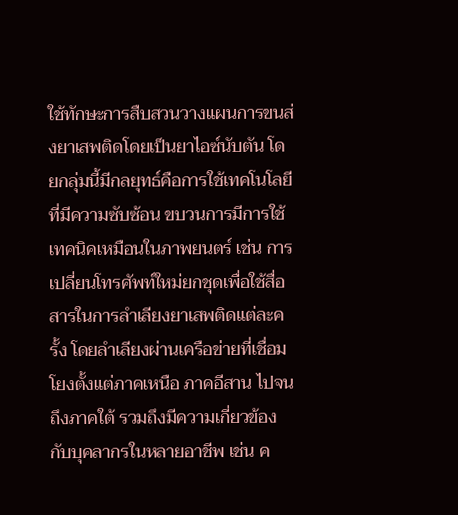ใช้ทักษะการสืบสวนวางแผนการขนส่งยาเสพติดโดยเป็นยาไอซ์นับตัน โดยกลุ่มนี้มีกลยุทธ์คือการใช้เทคโนโลยีที่มีความซับซ้อน ขบวนการมีการใช้เทคนิคเหมือนในภาพยนตร์ เช่น การเปลี่ยนโทรศัพท์ใหม่ยกชุดเพื่อใช้สื่อสารในการลำเลียงยาเสพติดแต่ละครั้ง โดยลำเลียงผ่านเครือข่ายที่เชื่อมโยงตั้งแต่ภาคเหนือ ภาคอีสาน ไปจนถึงภาคใต้ รวมถึงมีความเกี่ยวข้องกับบุคลากรในหลายอาชีพ เช่น ค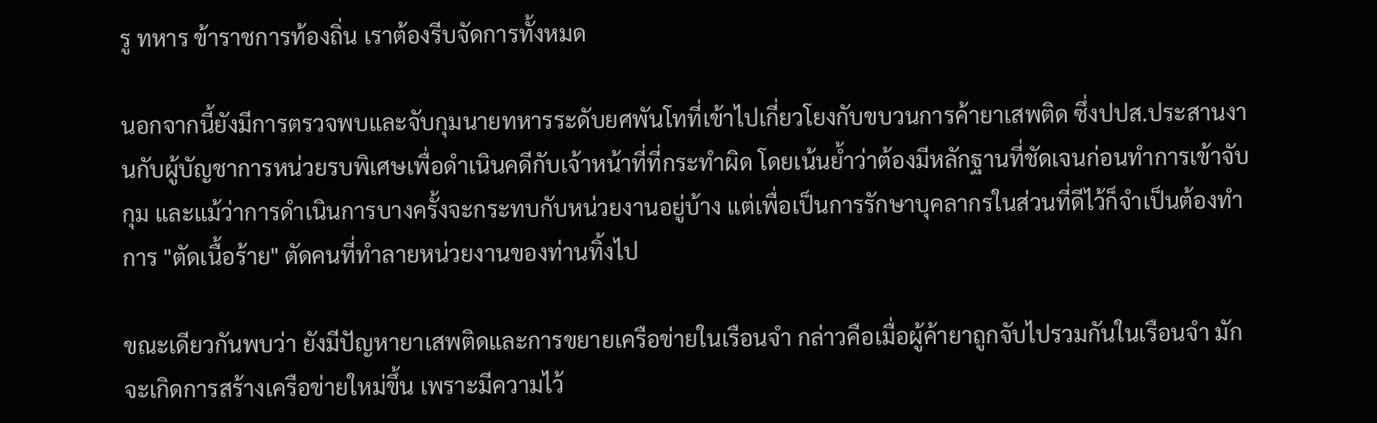รู ทหาร ข้าราชการท้องถิ่น เราต้องรีบจัดการทั้งหมด

นอกจากนี้ยังมีการตรวจพบและจับกุมนายทหารระดับยศพันโทที่เข้าไปเกี่ยวโยงกับขบวนการค้ายาเสพติด ซึ่งปปส.ประสานงานกับผู้บัญชาการหน่วยรบพิเศษเพื่อดำเนินคดีกับเจ้าหน้าที่ที่กระทำผิด โดยเน้นย้ำว่าต้องมีหลักฐานที่ชัดเจนก่อนทำการเข้าจับกุม และแม้ว่าการดำเนินการบางครั้งจะกระทบกับหน่วยงานอยู่บ้าง แต่เพื่อเป็นการรักษาบุคลากรในส่วนที่ดีไว้ก็จำเป็นต้องทำการ "ตัดเนื้อร้าย" ตัดคนที่ทำลายหน่วยงานของท่านทิ้งไป

ขณะเดียวกันพบว่า ยังมีปัญหายาเสพติดและการขยายเครือข่ายในเรือนจำ กล่าวคือเมื่อผู้ค้ายาถูกจับไปรวมกันในเรือนจำ มักจะเกิดการสร้างเครือข่ายใหม่ขึ้น เพราะมีความไว้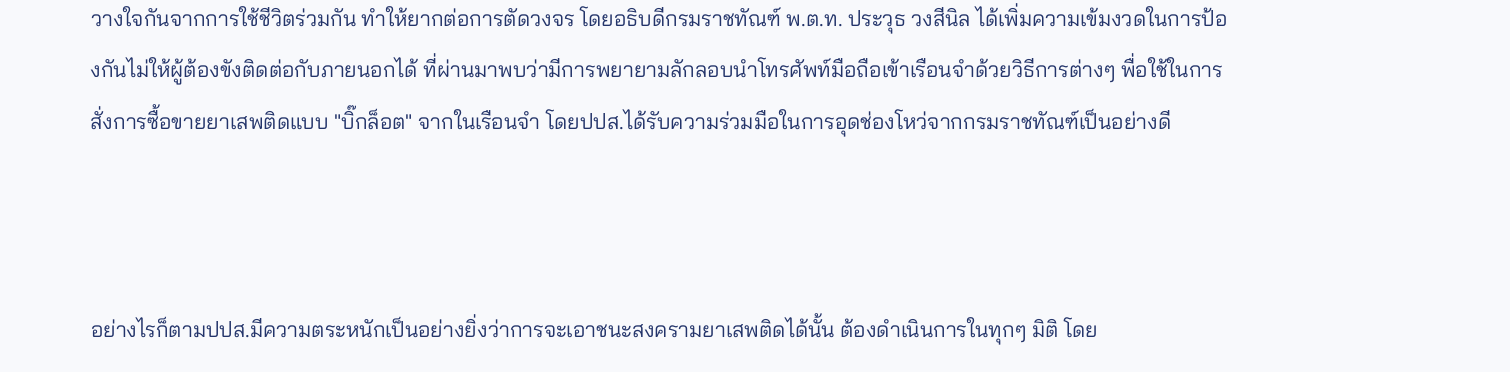วางใจกันจากการใช้ชีวิตร่วมกัน ทำให้ยากต่อการตัดวงจร โดยอธิบดีกรมราชทัณฑ์ พ.ต.ท. ประวุธ วงสีนิล ได้เพิ่มความเข้มงวดในการป้องกันไม่ให้ผู้ต้องขังติดต่อกับภายนอกได้ ที่ผ่านมาพบว่ามีการพยายามลักลอบนำโทรศัพท์มือถือเข้าเรือนจำด้วยวิธีการต่างๆ พื่อใช้ในการสั่งการซื้อขายยาเสพติดแบบ "บิ๊กล็อต" จากในเรือนจำ โดยปปส.ได้รับความร่วมมือในการอุดช่องโหว่จากกรมราชทัณฑ์เป็นอย่างดี



อย่างไรก็ตามปปส.มีความตระหนักเป็นอย่างยิ่งว่าการจะเอาชนะสงครามยาเสพติดได้นั้น ต้องดำเนินการในทุกๆ มิติ โดย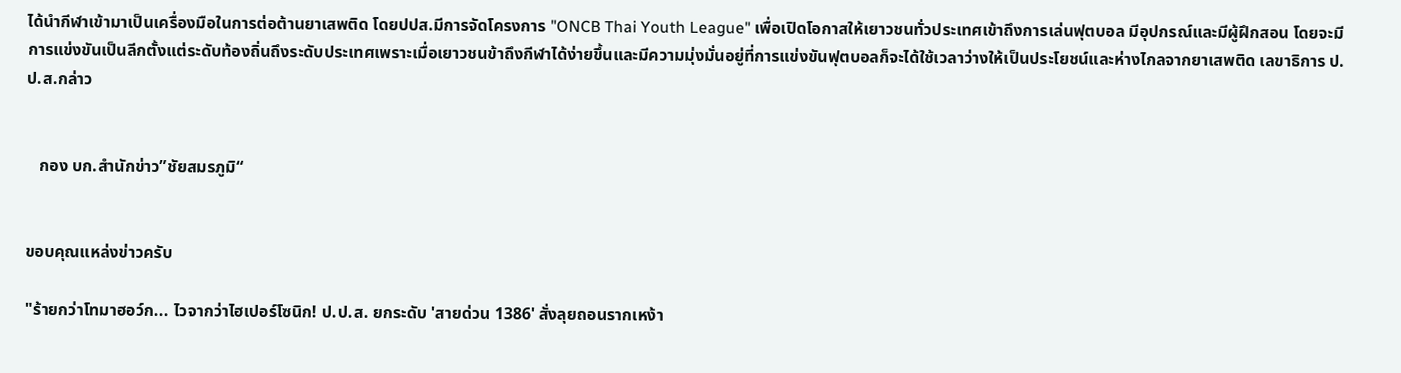ได้นำกีฬาเข้ามาเป็นเครื่องมือในการต่อต้านยาเสพติด โดยปปส.มีการจัดโครงการ "ONCB Thai Youth League" เพื่อเปิดโอกาสให้เยาวชนทั่วประเทศเข้าถึงการเล่นฟุตบอล มีอุปกรณ์และมีผู้ฝึกสอน โดยจะมีการแข่งขันเป็นลีกตั้งแต่ระดับท้องถิ่นถึงระดับประเทศเพราะเมื่อเยาวชนข้าถึงกีฬาได้ง่ายขึ้นและมีความมุ่งมั่นอยู่ที่การแข่งขันฟุตบอลก็จะได้ใช้เวลาว่างให้เป็นประโยชน์และห่างไกลจากยาเสพติด เลขาธิการ ป.ป.ส.กล่าว


   กอง บก.สำนักข่าว”ชัยสมรภูมิ“


ขอบคุณแหล่งข่าวครับ

"ร้ายกว่าโทมาฮอว์ก... ไวจากว่าไฮเปอร์โซนิก! ป.ป.ส. ยกระดับ 'สายด่วน 1386' สั่งลุยถอนรากเหง้า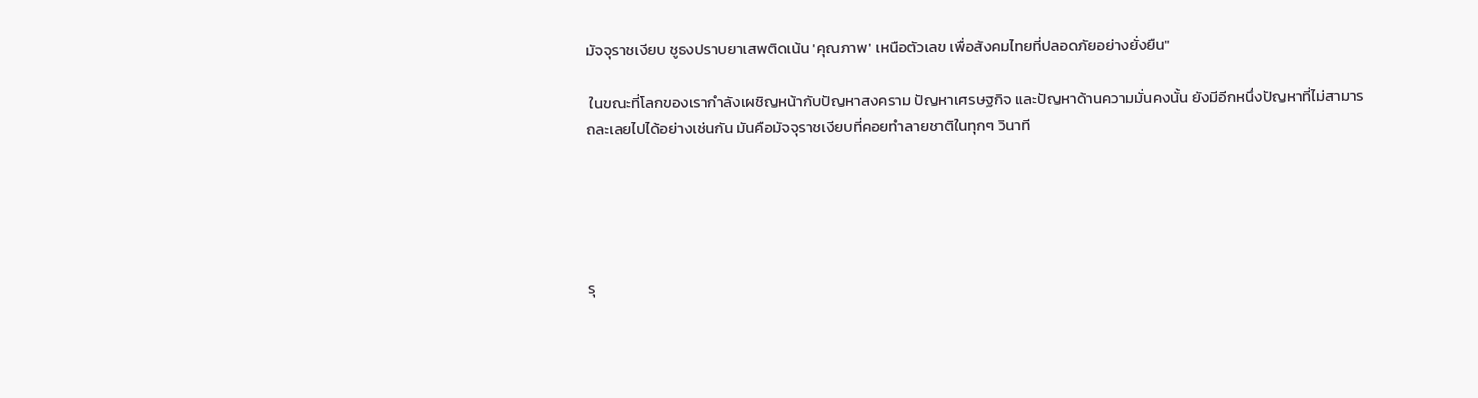มัจจุราชเงียบ ชูธงปราบยาเสพติดเน้น 'คุณภาพ' เหนือตัวเลข เพื่อสังคมไทยที่ปลอดภัยอย่างยั่งยืน"

 ในขณะที่โลกของเรากำลังเผชิญหน้ากับปัญหาสงคราม ปัญหาเศรษฐกิจ และปัญหาด้านความมั่นคงนั้น ยังมีอีกหนึ่งปัญหาที่ไม่สามารถละเลยไปได้อย่างเช่นกัน มันคือมัจจุราชเงียบที่คอยทำลายชาติในทุกๆ วินาที





รุ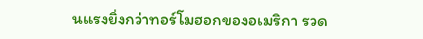นแรงยิ่งกว่าทอร์โมฮอกของอเมริกา รวด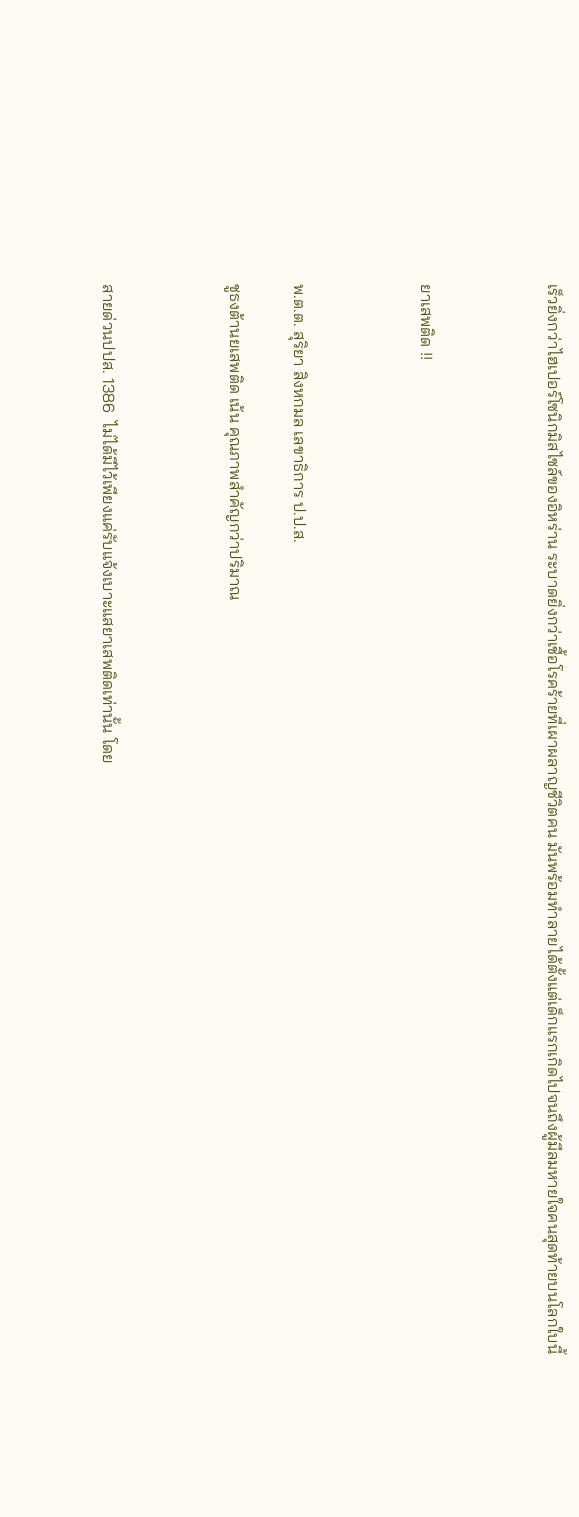เร็วยิ่งกว่าไฮเปอร์โซนิกมิสไซล์ของอิหร่าน ระบาดยิ่งกว่าเชื้อโรคร้ายที่เผาผลาญชีวิตคน มันพร้อมทำลายได้ตั้งแต่เด็กแรกเกิดไปจนถึงผู้มีลมหายใจคนสุดท้ายบนโลกใบนี้



ยาเสพติด !!



พ.ต.ต. สุริยา สิงหกมล เลขาธิการ ป.ป.ส.

ชูธงต้านยเสพติด เน้น คุณภาพสำคัญกว่าปริมาณ



สายด่วนปปส. 1386  ไม่ได้มีไว้เพียงแค่รับแจ้งเบาะแสยาเสพติดเท่านั้น โดย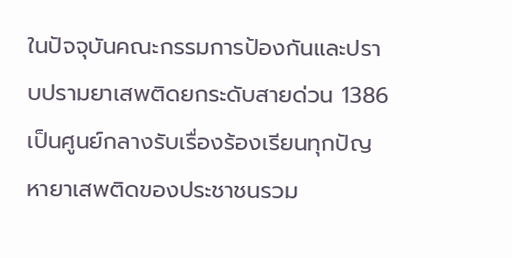ในปัจจุบันคณะกรรมการป้องกันและปราบปรามยาเสพติดยกระดับสายด่วน 1386 เป็นศูนย์กลางรับเรื่องร้องเรียนทุกปัญหายาเสพติดของประชาชนรวม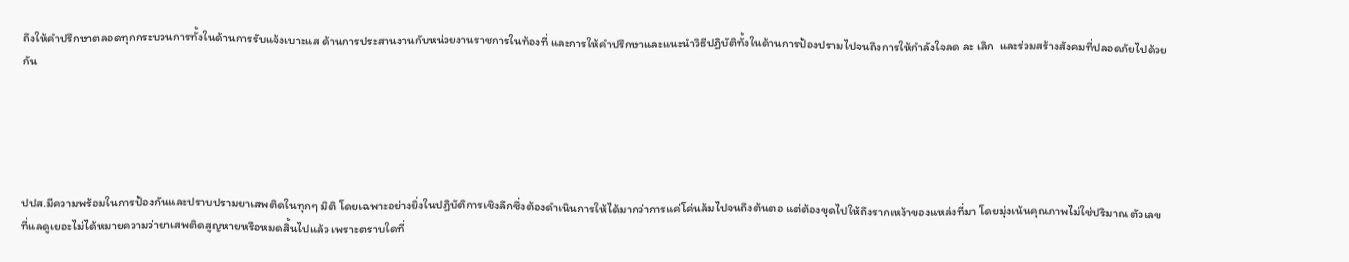ถึงให้คำปรึกษาตลอดทุกกระบวนการทั้งในด้านการรับแจ้งเบาะแส ด้านการประสานงานกับหน่วยงานราชการในท้องที่ และการให้คำปรึกษาและแนะนำวิธีปฏิบัติทั้งในด้านการป้องปรามไปจนถึงการให้กำลังใจลด ละ เลิก  และร่วมสร้างสังคมที่ปลอดภัยไปด้วยกัน





ปปส.มีความพร้อมในการป้องกันและปราบปรามยาเสพติดในทุกๆ มิติ โดยเฉพาะอย่างยิ่งในปฏิบัติการเชิงลึกซึ่งต้องดำเนินการให้ได้มากว่าการแค่โค่นล้มไปจนถึงต้นตอ แต่ต้องขุดไปให้ถึงรากเหง้าของแหล่งที่มา โดยมุ่งเน้นคุณภาพไม่ใช่ปริมาณ ตัวเลขที่แลดูเยอะไม่ได้หมายความว่ายาเสพติดสูญหายหรือหมดสิ้นไปแล้ว เพราะตราบใดที่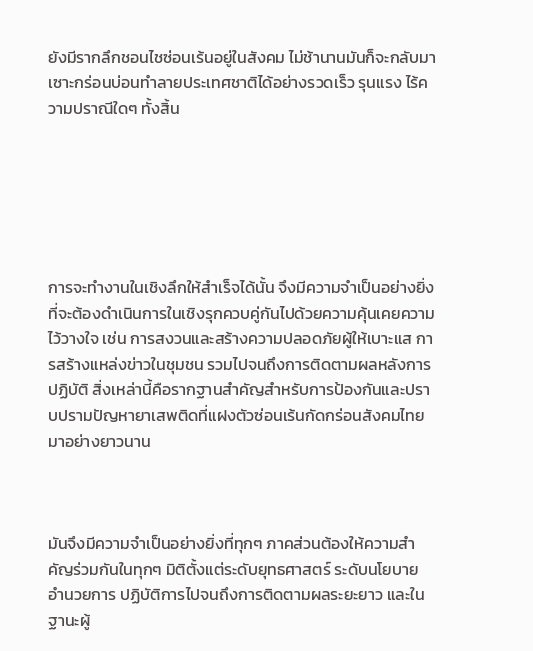ยังมีรากลึกชอนไชซ่อนเร้นอยู่ในสังคม ไม่ช้านานมันก็จะกลับมาเซาะกร่อนบ่อนทำลายประเทศชาติได้อย่างรวดเร็ว รุนแรง ไร้ความปราณีใดๆ ทั้งสิ้น






การจะทำงานในเชิงลึกให้สำเร็จได้นั้น จึงมีความจำเป็นอย่างยิ่งที่จะต้องดำเนินการในเชิงรุกควบคู่กันไปด้วยความคุ้นเคยความไว้วางใจ เช่น การสงวนและสร้างความปลอดภัยผู้ให้เบาะแส การสร้างแหล่งข่าวในชุมชน รวมไปจนถึงการติดตามผลหลังการปฏิบัติ สิ่งเหล่านี้คือรากฐานสำคัญสำหรับการป้องกันและปราบปรามปัญหายาเสพติดที่แฝงตัวซ่อนเร้นกัดกร่อนสังคมไทยมาอย่างยาวนาน



มันจึงมีความจำเป็นอย่างยิ่งที่ทุกๆ ภาคส่วนต้องให้ความสำคัญร่วมกันในทุกๆ มิติตั้งแต่ระดับยุทธศาสตร์ ระดับนโยบาย อำนวยการ ปฏิบัติการไปจนถึงการติดตามผลระยะยาว และในฐานะผู้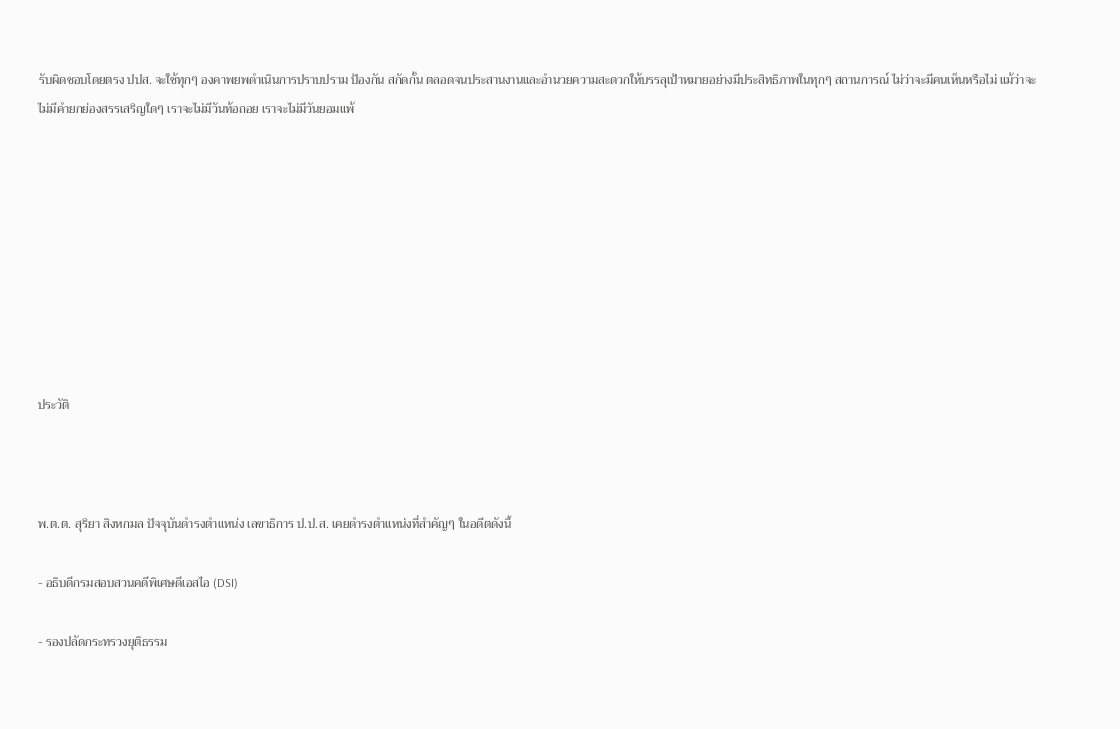รับผิดชอบโดยตรง ปปส. จะใช้ทุกๆ องคาพยพดำเนินการปราบปราม ป้องกัน สกัดกั้น ตลอดจนประสานงานและอำนวยความสะดวกให้บรรลุเป้าหมายอย่างมีประสิทธิภาพในทุกๆ สถานการณ์ ไม่ว่าจะมีคนเห็นหรือไม่ แม้ว่าจะไม่มีคำยกย่องสรรเสริญใดๆ เราจะไม่มีวันท้อถอย เราจะไม่มีวันยอมแพ้









ประวัติ



พ.ต.ต. สุริยา สิงหกมล ปัจจุบันดำรงตำแหน่ง เลขาธิการ ป.ป.ส. เคยดำรงตำแหน่งที่สำคัญๆ ในอดีตดังนี้

- อธิบดีกรมสอบสวนคดีพิเศษดีเอสไอ (DSI)

- รองปลัดกระทรวงยุติธรรม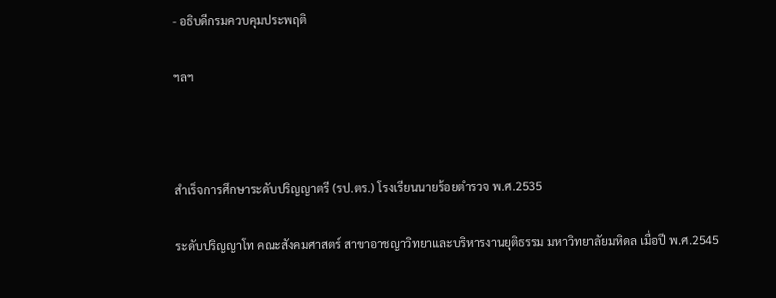- อธิบดีกรมควบคุมประพฤติ

ฯลฯ



สำเร็จการศึกษาระดับปริญญาตรี (รป.ตร.) โรงเรียนนายร้อยตำรวจ พ.ศ.2535

ระดับปริญญาโท คณะสังคมศาสตร์ สาขาอาชญาวิทยาและบริหารงานยุติธรรม มหาวิทยาลัยมหิดล เมื่อปี พ.ศ.2545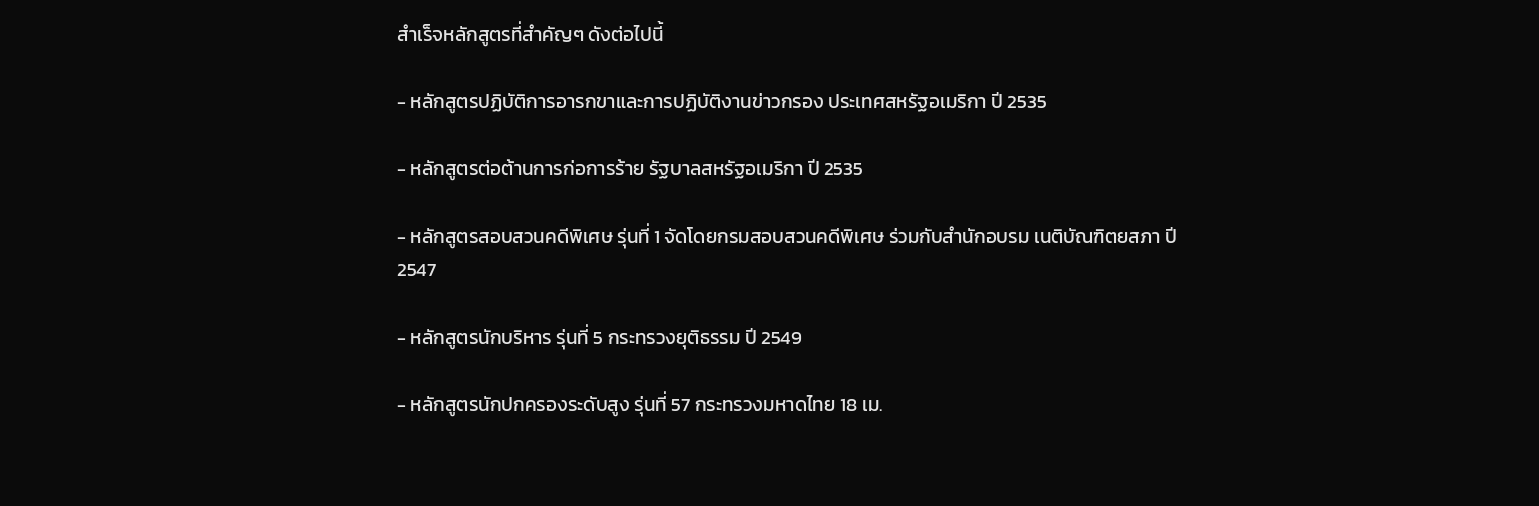สำเร็จหลักสูตรที่สำคัญๆ ดังต่อไปนี้

- หลักสูตรปฏิบัติการอารกขาและการปฏิบัติงานข่าวกรอง ประเทศสหรัฐอเมริกา ปี 2535

- หลักสูตรต่อต้านการก่อการร้าย รัฐบาลสหรัฐอเมริกา ปี 2535

- หลักสูตรสอบสวนคดีพิเศษ รุ่นที่ 1 จัดโดยกรมสอบสวนคดีพิเศษ ร่วมกับสำนักอบรม เนติบัณฑิตยสภา ปี 2547

- หลักสูตรนักบริหาร รุ่นที่ 5 กระทรวงยุติธรรม ปี 2549

- หลักสูตรนักปกครองระดับสูง รุ่นที่ 57 กระทรวงมหาดไทย 18 เม.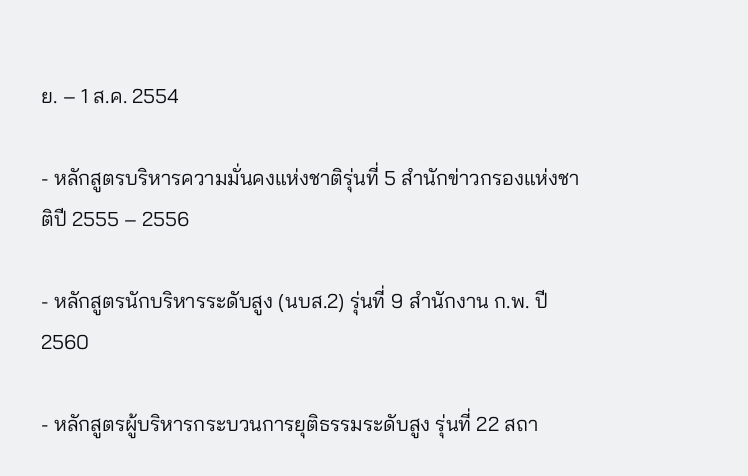ย. – 1 ส.ค. 2554

- หลักสูตรบริหารความมั่นคงแห่งชาติรุ่นที่ 5 สำนักข่าวกรองแห่งชาติปี 2555 – 2556

- หลักสูตรนักบริหารระดับสูง (นบส.2) รุ่นที่ 9 สำนักงาน ก.พ. ปี 2560

- หลักสูตรผู้บริหารกระบวนการยุติธรรมระดับสูง รุ่นที่ 22 สถา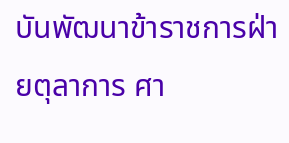บันพัฒนาข้าราชการฝ่ายตุลาการ ศา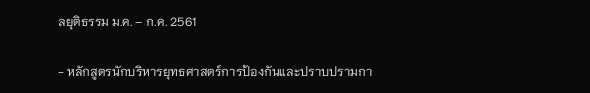ลยุติธรรม ม.ค. – ก.ค. 2561

- หลักสูตรนักบริหารยุทธศาสตร์การป้องกันและปราบปรามกา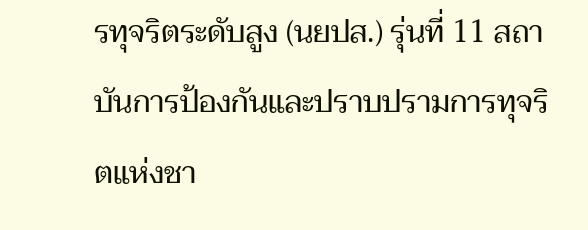รทุจริตระดับสูง (นยปส.) รุ่นที่ 11 สถาบันการป้องกันและปราบปรามการทุจริตแห่งชา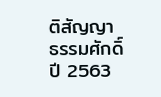ติสัญญา ธรรมศักดิ์ ปี 2563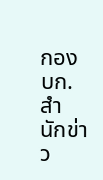กอง บก.สำนักข่าว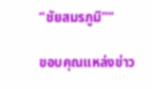“ชัยสมรภูมิ”“

ขอบคุณแหล่งข่าว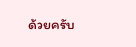ด้วยครับ